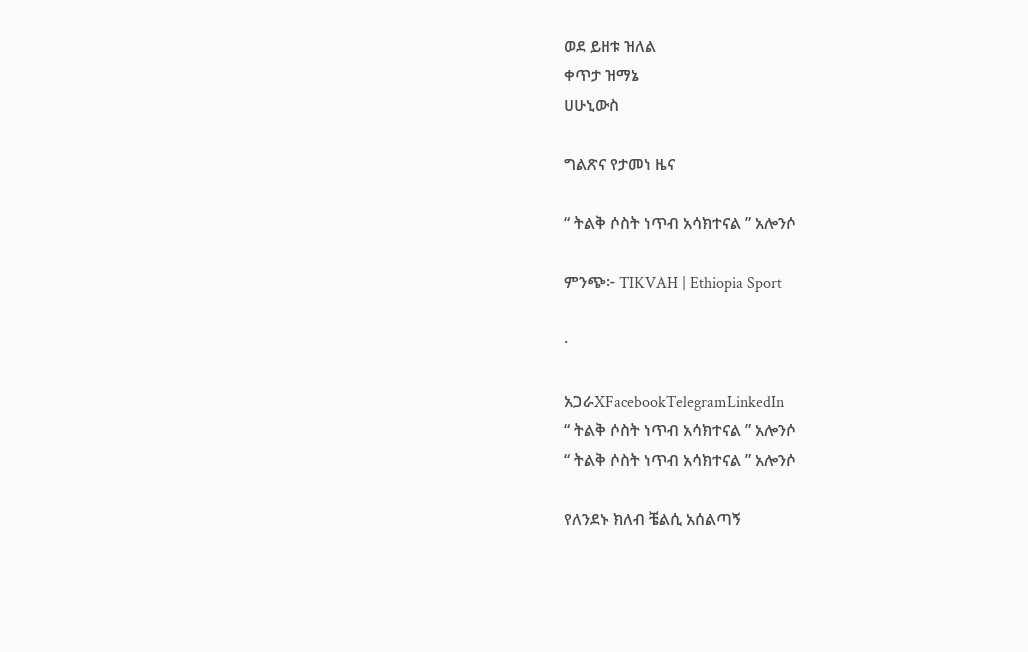ወደ ይዘቱ ዝለል
ቀጥታ ዝማኔ
ሀሁኒውስ

ግልጽና የታመነ ዜና

“ ትልቅ ሶስት ነጥብ አሳክተናል ” አሎንሶ

ምንጭ፦ TIKVAH | Ethiopia Sport

·

አጋራXFacebookTelegramLinkedIn
“ ትልቅ ሶስት ነጥብ አሳክተናል ” አሎንሶ
“ ትልቅ ሶስት ነጥብ አሳክተናል ” አሎንሶ

የለንደኑ ክለብ ቼልሲ አሰልጣኝ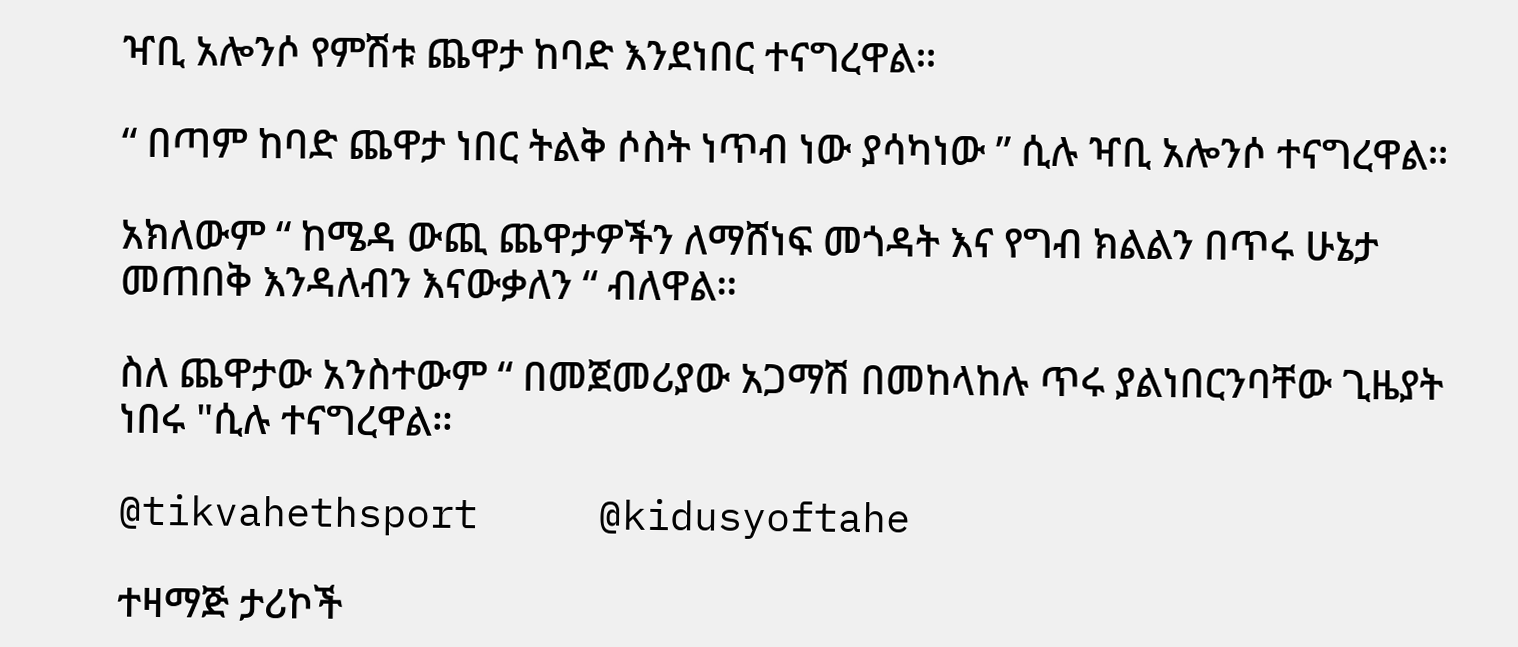ዣቢ አሎንሶ የምሽቱ ጨዋታ ከባድ እንደነበር ተናግረዋል።

“ በጣም ከባድ ጨዋታ ነበር ትልቅ ሶስት ነጥብ ነው ያሳካነው ” ሲሉ ዣቢ አሎንሶ ተናግረዋል።

አክለውም “ ከሜዳ ውጪ ጨዋታዎችን ለማሸነፍ መጎዳት እና የግብ ክልልን በጥሩ ሁኔታ መጠበቅ እንዳለብን እናውቃለን “ ብለዋል።

ስለ ጨዋታው አንስተውም “ በመጀመሪያው አጋማሽ በመከላከሉ ጥሩ ያልነበርንባቸው ጊዜያት ነበሩ "ሲሉ ተናግረዋል።

@tikvahethsport     @kidusyoftahe

ተዛማጅ ታሪኮች